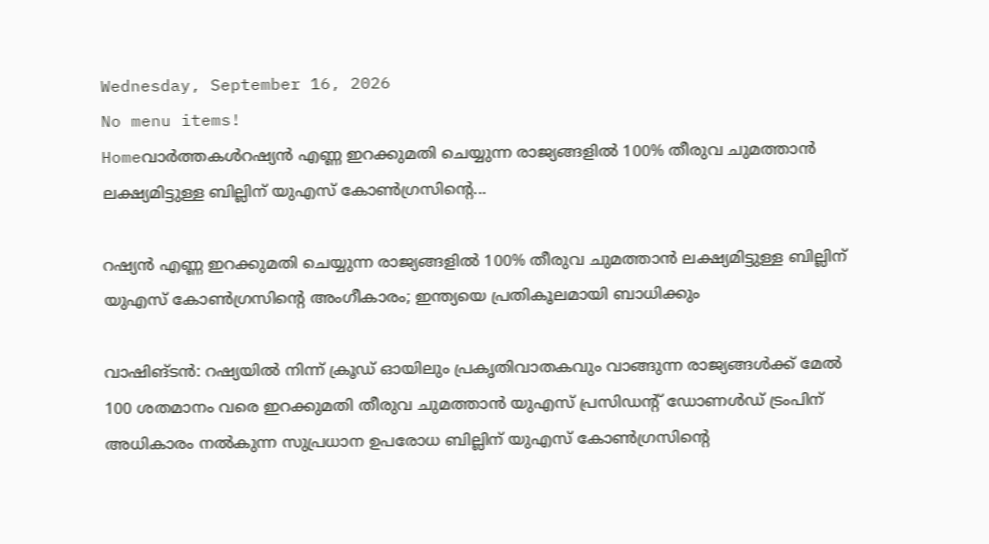Wednesday, September 16, 2026
No menu items!
Homeവാർത്തകൾറഷ്യന്‍ എണ്ണ ഇറക്കുമതി ചെയ്യുന്ന രാജ്യങ്ങളിൽ 100% തീരുവ ചുമത്താന്‍ ലക്ഷ്യമിട്ടുള്ള ബില്ലിന് യുഎസ് കോണ്‍ഗ്രസിന്റെ...

റഷ്യന്‍ എണ്ണ ഇറക്കുമതി ചെയ്യുന്ന രാജ്യങ്ങളിൽ 100% തീരുവ ചുമത്താന്‍ ലക്ഷ്യമിട്ടുള്ള ബില്ലിന് യുഎസ് കോണ്‍ഗ്രസിന്റെ അംഗീകാരം; ഇന്ത്യയെ പ്രതികൂലമായി ബാധിക്കും

വാഷിങ്ടന്‍: റഷ്യയില്‍ നിന്ന് ക്രൂഡ് ഓയിലും പ്രകൃതിവാതകവും വാങ്ങുന്ന രാജ്യങ്ങള്‍ക്ക് മേല്‍ 100 ശതമാനം വരെ ഇറക്കുമതി തീരുവ ചുമത്താന്‍ യുഎസ് പ്രസിഡന്റ് ഡോണള്‍ഡ് ട്രംപിന് അധികാരം നല്‍കുന്ന സുപ്രധാന ഉപരോധ ബില്ലിന് യുഎസ് കോണ്‍ഗ്രസിന്റെ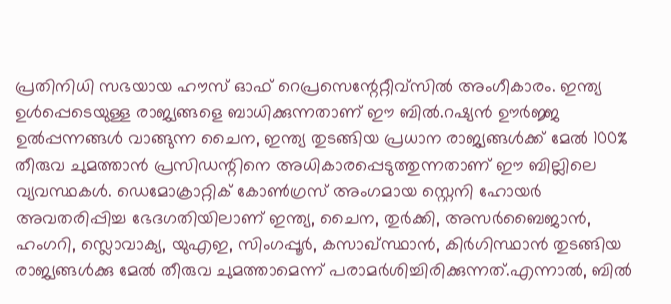പ്രതിനിധി സഭയായ ഹൗസ് ഓഫ് റെപ്രസെന്റേറ്റീവ്‌സില്‍ അംഗീകാരം. ഇന്ത്യ ഉള്‍പ്പെടെയുള്ള രാജ്യങ്ങളെ ബാധിക്കുന്നതാണ് ഈ ബില്‍.റഷ്യന്‍ ഊര്‍ജ്ജ ഉല്‍പ്പന്നങ്ങള്‍ വാങ്ങുന്ന ചൈന, ഇന്ത്യ തുടങ്ങിയ പ്രധാന രാജ്യങ്ങള്‍ക്ക് മേല്‍ 100% തീരുവ ചുമത്താന്‍ പ്രസിഡന്റിനെ അധികാരപ്പെടുത്തുന്നതാണ് ഈ ബില്ലിലെ വ്യവസ്ഥകള്‍. ഡെമോക്രാറ്റിക് കോണ്‍ഗ്രസ് അംഗമായ സ്റ്റെനി ഹോയര്‍ അവതരിപ്പിച്ച ഭേദഗതിയിലാണ് ഇന്ത്യ, ചൈന, തുര്‍ക്കി, അസര്‍ബൈജാന്‍, ഹംഗറി, സ്ലൊവാക്യ, യുഎഇ, സിംഗപ്പൂര്‍, കസാഖ്സ്ഥാന്‍, കിര്‍ഗിസ്ഥാന്‍ തുടങ്ങിയ രാജ്യങ്ങള്‍ക്കു മേല്‍ തീരുവ ചുമത്താമെന്ന് പരാമര്‍ശിച്ചിരിക്കുന്നത്.എന്നാല്‍, ബില്‍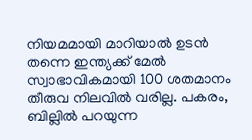നിയമമായി മാറിയാല്‍ ഉടന്‍ തന്നെ ഇന്ത്യക്ക് മേല്‍ സ്വാഭാവികമായി 100 ശതമാനം തീരുവ നിലവില്‍ വരില്ല. പകരം, ബില്ലില്‍ പറയുന്ന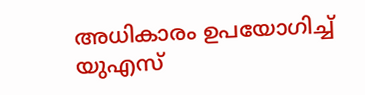അധികാരം ഉപയോഗിച്ച് യുഎസ്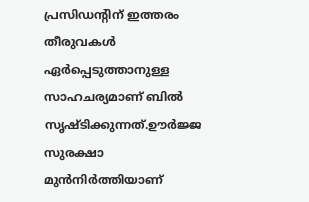പ്രസിഡന്റിന് ഇത്തരം തീരുവകള്‍ ഏര്‍പ്പെടുത്താനുള്ള സാഹചര്യമാണ് ബില്‍ സൃഷ്ടിക്കുന്നത്.ഊര്‍ജ്ജ സുരക്ഷാ മുന്‍നിര്‍ത്തിയാണ്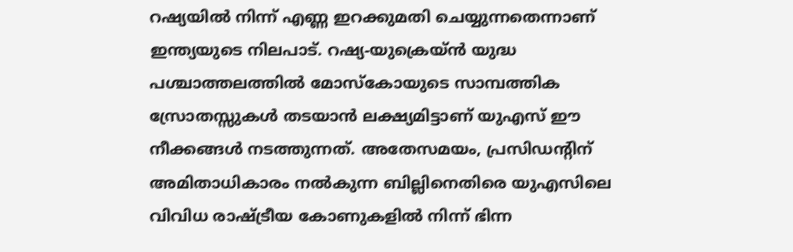റഷ്യയില്‍ നിന്ന് എണ്ണ ഇറക്കുമതി ചെയ്യുന്നതെന്നാണ് ഇന്ത്യയുടെ നിലപാട്. റഷ്യ-യുക്രെയ്ന്‍ യുദ്ധ പശ്ചാത്തലത്തില്‍ മോസ്‌കോയുടെ സാമ്പത്തിക സ്രോതസ്സുകള്‍ തടയാന്‍ ലക്ഷ്യമിട്ടാണ് യുഎസ് ഈ നീക്കങ്ങള്‍ നടത്തുന്നത്. അതേസമയം, പ്രസിഡന്റിന് അമിതാധികാരം നല്‍കുന്ന ബില്ലിനെതിരെ യുഎസിലെ വിവിധ രാഷ്ട്രീയ കോണുകളില്‍ നിന്ന് ഭിന്ന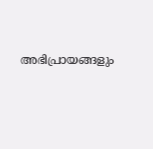അഭിപ്രായങ്ങളും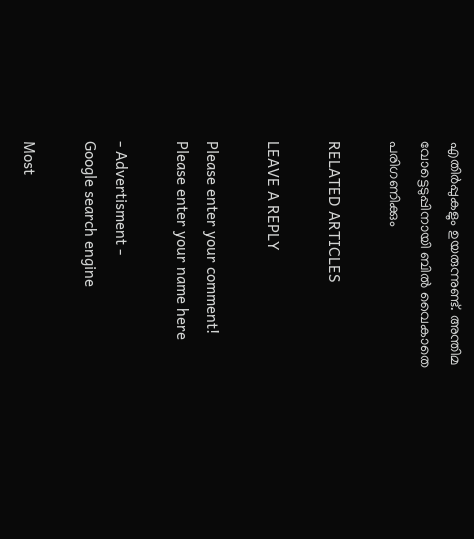എതിര്‍പ്പുകളും ഉയരുന്നുണ്ട്. അന്തിമ വോട്ടെടുപ്പിനായി ബില്‍ വൈകാതെ പരിഗണിക്കും

RELATED ARTICLES

LEAVE A REPLY

Please enter your comment!
Please enter your name here

- Advertisment -
Google search engine

Most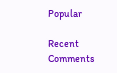Popular

Recent Comments